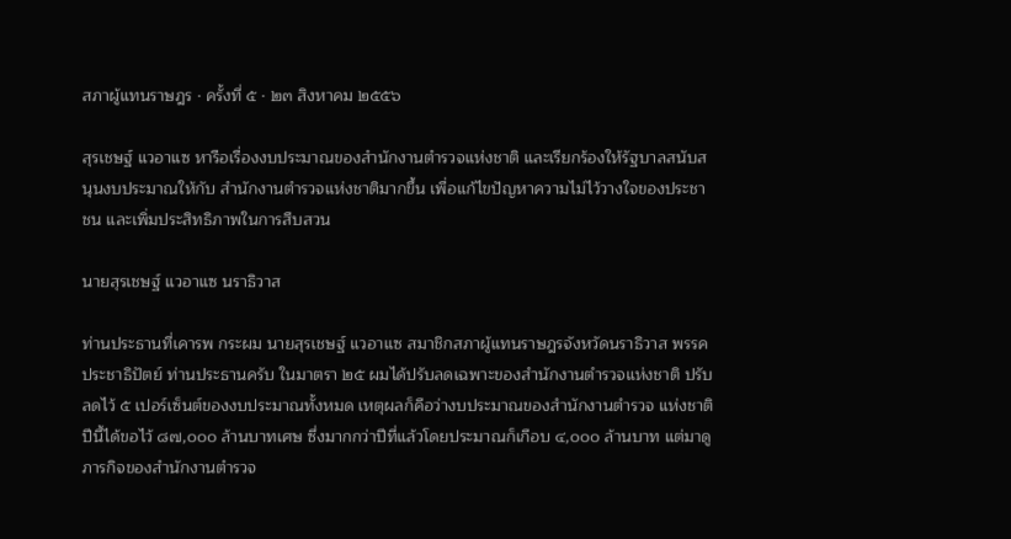สภาผู้แทนราษฎร · ครั้งที่ ๕ · ๒๓ สิงหาคม ๒๕๕๖

สุรเชษฐ์ แวอาแซ หารือเรื่องงบประมาณของสํานักงานตํารวจแห่งชาติ และเรียกร้องให้รัฐบาลสนับสนุนงบประมาณให้กับ สํานักงานตํารวจแห่งชาติมากขึ้น เพื่อแก้ไขปัญหาความไม่ไว้วางใจของประชาชน และเพิ่มประสิทธิภาพในการสืบสวน

นายสุรเชษฐ์ แวอาแซ นราธิวาส

ท่านประธานที่เคารพ กระผม นายสุรเชษฐ์ แวอาแซ สมาชิกสภาผู้แทนราษฎรจังหวัดนราธิวาส พรรคประชาธิปัตย์ ท่านประธานครับ ในมาตรา ๒๕ ผมได้ปรับลดเฉพาะของสํานักงานตํารวจแห่งชาติ ปรับลดไว้ ๕ เปอร์เซ็นต์ของงบประมาณทั้งหมด เหตุผลก็คือว่างบประมาณของสํานักงานตํารวจ แห่งชาติปีนี้ได้ขอไว้ ๘๗,๐๐๐ ล้านบาทเศษ ซึ่งมากกว่าปีที่แล้วโดยประมาณก็เกือบ ๔,๐๐๐ ล้านบาท แต่มาดูภารกิจของสํานักงานตํารวจ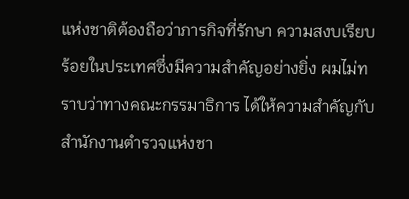แห่งชาติต้องถือว่าภารกิจที่รักษา ความสงบเรียบร้อยในประเทศซึ่งมีความสําคัญอย่างยิ่ง ผมไม่ทราบว่าทางคณะกรรมาธิการ ได้ให้ความสําคัญกับสํานักงานตํารวจแห่งชา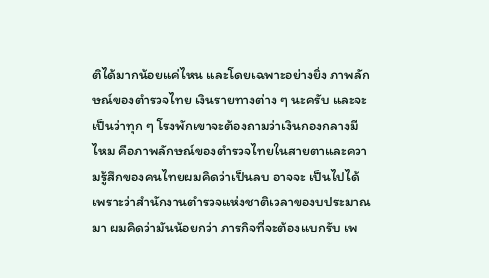ติได้มากน้อยแค่ไหน และโดยเฉพาะอย่างยิ่ง ภาพลักษณ์ของตํารวจไทย เงินรายทางต่าง ๆ นะครับ และจะเป็นว่าทุก ๆ โรงพักเขาจะต้องถามว่าเงินกองกลางมีไหม คือภาพลักษณ์ของตํารวจไทยในสายตาและความรู้สึกของคนไทยผมคิดว่าเป็นลบ อาจจะ เป็นไปได้เพราะว่าสํานักงานตํารวจแห่งชาติเวลาของบประมาณมา ผมคิดว่ามันน้อยกว่า ภารกิจที่จะต้องแบกรับ เพ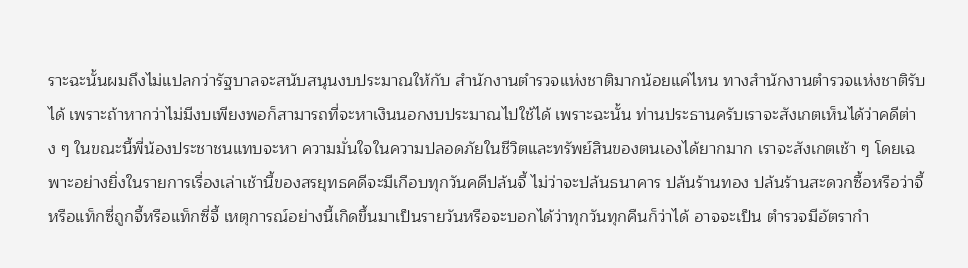ราะฉะนั้นผมถึงไม่แปลกว่ารัฐบาลจะสนับสนุนงบประมาณให้กับ สํานักงานตํารวจแห่งชาติมากน้อยแค่ไหน ทางสํานักงานตํารวจแห่งชาติรับได้ เพราะถ้าหากว่าไม่มีงบเพียงพอก็สามารถที่จะหาเงินนอกงบประมาณไปใช้ได้ เพราะฉะนั้น ท่านประธานครับเราจะสังเกตเห็นได้ว่าคดีต่าง ๆ ในขณะนี้พี่น้องประชาชนแทบจะหา ความมั่นใจในความปลอดภัยในชีวิตและทรัพย์สินของตนเองได้ยากมาก เราจะสังเกตเช้า ๆ โดยเฉพาะอย่างยิ่งในรายการเรื่องเล่าเช้านี้ของสรยุทธคดีจะมีเกือบทุกวันคดีปล้นจี้ ไม่ว่าจะปล้นธนาคาร ปล้นร้านทอง ปล้นร้านสะดวกซื้อหรือว่าจี้หรือแท็กซี่ถูกจี้หรือแท็กซี่จี้ เหตุการณ์อย่างนี้เกิดขึ้นมาเป็นรายวันหรือจะบอกได้ว่าทุกวันทุกคืนก็ว่าได้ อาจจะเป็น ตํารวจมีอัตรากํา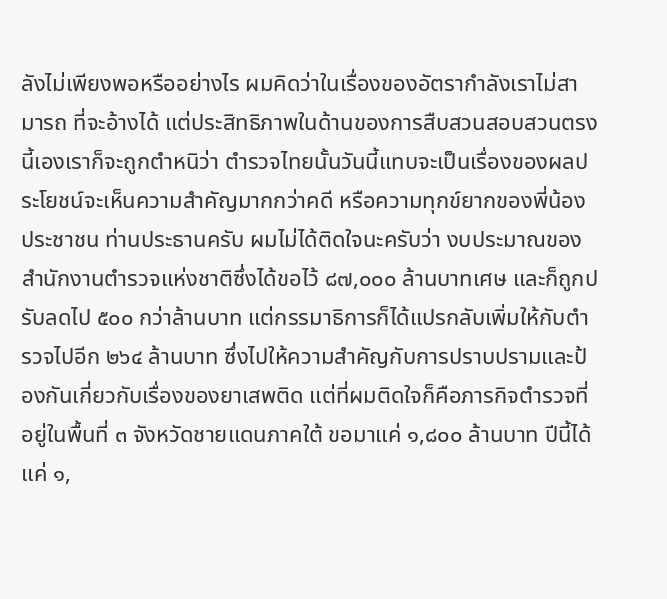ลังไม่เพียงพอหรืออย่างไร ผมคิดว่าในเรื่องของอัตรากําลังเราไม่สามารถ ที่จะอ้างได้ แต่ประสิทธิภาพในด้านของการสืบสวนสอบสวนตรงนี้เองเราก็จะถูกตําหนิว่า ตํารวจไทยนั้นวันนี้แทบจะเป็นเรื่องของผลประโยชน์จะเห็นความสําคัญมากกว่าคดี หรือความทุกข์ยากของพี่น้องประชาชน ท่านประธานครับ ผมไม่ได้ติดใจนะครับว่า งบประมาณของสํานักงานตํารวจแห่งชาติซึ่งได้ขอไว้ ๘๗,๐๐๐ ล้านบาทเศษ และก็ถูกปรับลดไป ๕๐๐ กว่าล้านบาท แต่กรรมาธิการก็ได้แปรกลับเพิ่มให้กับตํารวจไปอีก ๒๖๔ ล้านบาท ซึ่งไปให้ความสําคัญกับการปราบปรามและป้องกันเกี่ยวกับเรื่องของยาเสพติด แต่ที่ผมติดใจก็คือภารกิจตํารวจที่อยู่ในพื้นที่ ๓ จังหวัดชายแดนภาคใต้ ขอมาแค่ ๑,๘๐๐ ล้านบาท ปีนี้ได้แค่ ๑,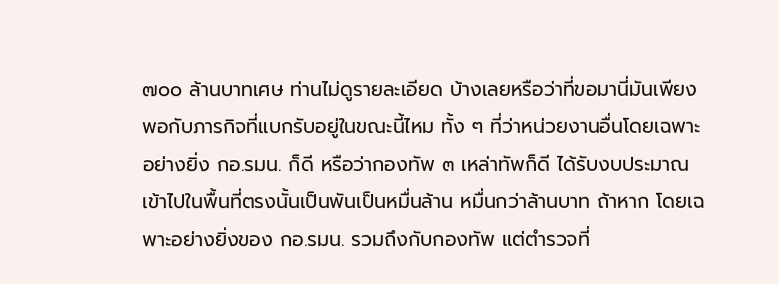๗๐๐ ล้านบาทเศษ ท่านไม่ดูรายละเอียด บ้างเลยหรือว่าที่ขอมานี่มันเพียงพอกับภารกิจที่แบกรับอยู่ในขณะนี้ไหม ทั้ง ๆ ที่ว่าหน่วยงานอื่นโดยเฉพาะอย่างยิ่ง กอ.รมน. ก็ดี หรือว่ากองทัพ ๓ เหล่าทัพก็ดี ได้รับงบประมาณเข้าไปในพื้นที่ตรงนั้นเป็นพันเป็นหมื่นล้าน หมื่นกว่าล้านบาท ถ้าหาก โดยเฉพาะอย่างยิ่งของ กอ.รมน. รวมถึงกับกองทัพ แต่ตํารวจที่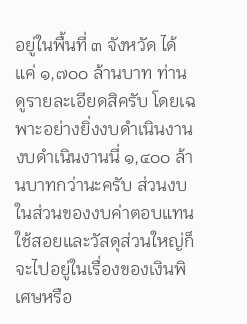อยู่ในพื้นที่ ๓ จังหวัด ได้แค่ ๑,๗๐๐ ล้านบาท ท่านดูรายละเอียดสิครับ โดยเฉพาะอย่างยิ่งงบดําเนินงาน งบดําเนินงานนี่ ๑,๔๐๐ ล้านบาทกว่านะครับ ส่วนงบในส่วนของงบค่าตอบแทน ใช้สอยและวัสดุส่วนใหญ่ก็จะไปอยู่ในเรื่องของเงินพิเศษหรือ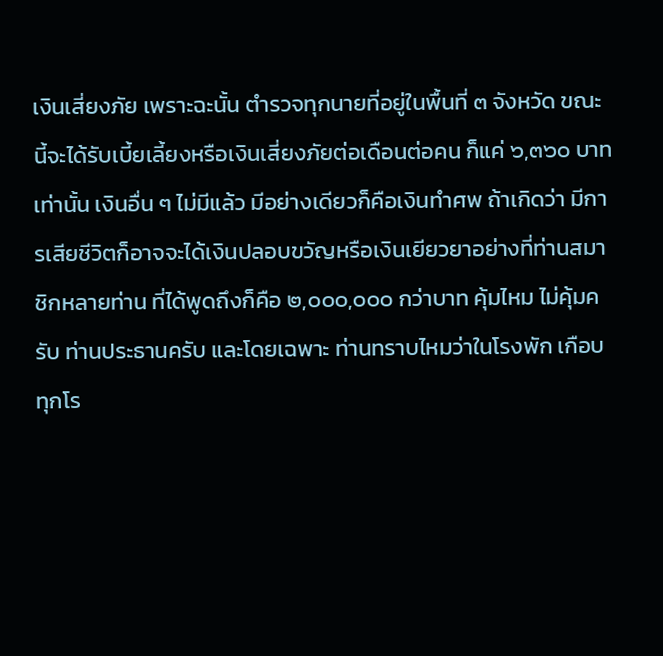เงินเสี่ยงภัย เพราะฉะนั้น ตํารวจทุกนายที่อยู่ในพื้นที่ ๓ จังหวัด ขณะนี้จะได้รับเบี้ยเลี้ยงหรือเงินเสี่ยงภัยต่อเดือนต่อคน ก็แค่ ๖,๓๖๐ บาทเท่านั้น เงินอื่น ๆ ไม่มีแล้ว มีอย่างเดียวก็คือเงินทําศพ ถ้าเกิดว่า มีการเสียชีวิตก็อาจจะได้เงินปลอบขวัญหรือเงินเยียวยาอย่างที่ท่านสมาชิกหลายท่าน ที่ได้พูดถึงก็คือ ๒,๐๐๐,๐๐๐ กว่าบาท คุ้มไหม ไม่คุ้มครับ ท่านประธานครับ และโดยเฉพาะ ท่านทราบไหมว่าในโรงพัก เกือบทุกโร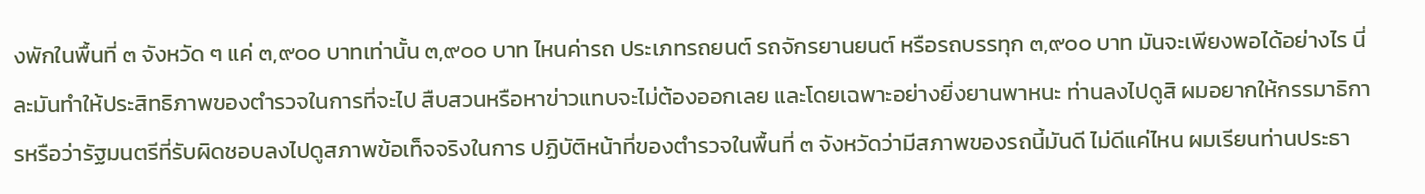งพักในพื้นที่ ๓ จังหวัด ๆ แค่ ๓,๙๐๐ บาทเท่านั้น ๓,๙๐๐ บาท ไหนค่ารถ ประเภทรถยนต์ รถจักรยานยนต์ หรือรถบรรทุก ๓,๙๐๐ บาท มันจะเพียงพอได้อย่างไร นี่ละมันทําให้ประสิทธิภาพของตํารวจในการที่จะไป สืบสวนหรือหาข่าวแทบจะไม่ต้องออกเลย และโดยเฉพาะอย่างยิ่งยานพาหนะ ท่านลงไปดูสิ ผมอยากให้กรรมาธิการหรือว่ารัฐมนตรีที่รับผิดชอบลงไปดูสภาพข้อเท็จจริงในการ ปฏิบัติหน้าที่ของตํารวจในพื้นที่ ๓ จังหวัดว่ามีสภาพของรถนี้มันดี ไม่ดีแค่ไหน ผมเรียนท่านประธา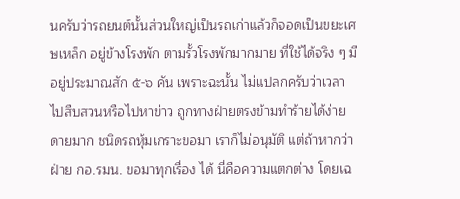นครับว่ารถยนต์นั้นส่วนใหญ่เป็นรถเก่าแล้วก็จอดเป็นขยะเศษเหล็ก อยู่ข้างโรงพัก ตามรั้วโรงพักมากมาย ที่ใช้ได้จริง ๆ มีอยู่ประมาณสัก ๕-๖ คัน เพราะฉะนั้น ไม่แปลกครับว่าเวลาไปสืบสวนหรือไปหาข่าว ถูกทางฝ่ายตรงข้ามทําร้ายได้ง่ายดายมาก ชนิดรถหุ้มเกราะขอมา เราก็ไม่อนุมัติ แต่ถ้าหากว่าฝ่าย กอ.รมน. ขอมาทุกเรื่อง ได้ นี่คือความแตกต่าง โดยเฉ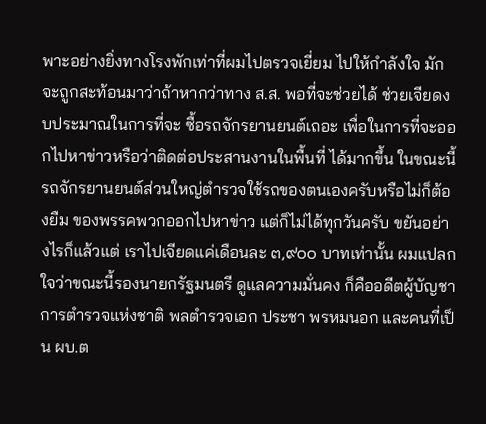พาะอย่างยิ่งทางโรงพักเท่าที่ผมไปตรวจเยี่ยม ไปให้กําลังใจ มักจะถูกสะท้อนมาว่าถ้าหากว่าทาง ส.ส. พอที่จะช่วยได้ ช่วยเจียดงบประมาณในการที่จะ ซื้อรถจักรยานยนต์เถอะ เพื่อในการที่จะออกไปหาข่าวหรือว่าติดต่อประสานงานในพื้นที่ ได้มากขึ้น ในขณะนี้รถจักรยานยนต์ส่วนใหญ่ตํารวจใช้รถของตนเองครับหรือไม่ก็ต้องยืม ของพรรคพวกออกไปหาข่าว แต่ก็ไม่ได้ทุกวันครับ ขยันอย่างไรก็แล้วแต่ เราไปเจียดแค่เดือนละ ๓,๙๐๐ บาทเท่านั้น ผมแปลกใจว่าขณะนี้รองนายกรัฐมนตรี ดูแลความมั่นคง ก็คืออดีตผู้บัญชาการตํารวจแห่งชาติ พลตํารวจเอก ประชา พรหมนอก และคนที่เป็น ผบ.ต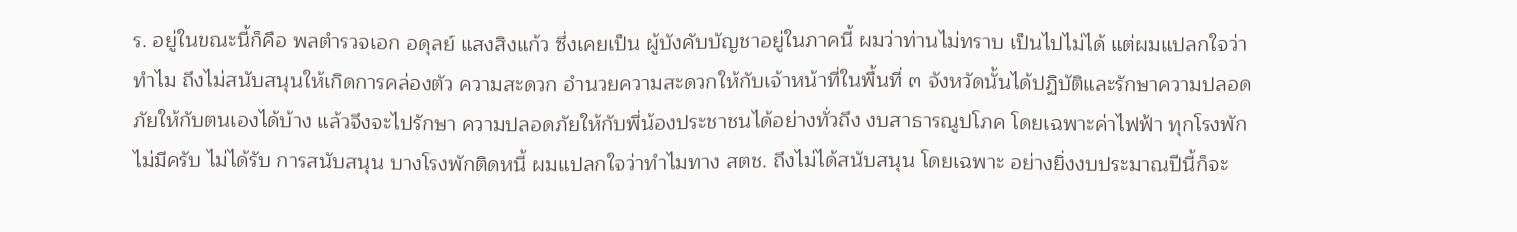ร. อยู่ในขณะนี้ก็คือ พลตํารวจเอก อดุลย์ แสงสิงแก้ว ซึ่งเคยเป็น ผู้บังคับบัญชาอยู่ในภาคนี้ ผมว่าท่านไม่ทราบ เป็นไปไม่ได้ แต่ผมแปลกใจว่าทําไม ถึงไม่สนับสนุนให้เกิดการคล่องตัว ความสะดวก อํานวยความสะดวกให้กับเจ้าหน้าที่ในพื้นที่ ๓ จังหวัดนั้นได้ปฏิบัติและรักษาความปลอดภัยให้กับตนเองได้บ้าง แล้วจึงจะไปรักษา ความปลอดภัยให้กับพี่น้องประชาชนได้อย่างทั่วถึง งบสาธารณูปโภค โดยเฉพาะค่าไฟฟ้า ทุกโรงพักไม่มีครับ ไม่ได้รับ การสนับสนุน บางโรงพักติดหนี้ ผมแปลกใจว่าทําไมทาง สตช. ถึงไม่ได้สนับสนุน โดยเฉพาะ อย่างยิ่งงบประมาณปีนี้ก็จะ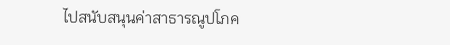ไปสนับสนุนค่าสาธารณูปโภค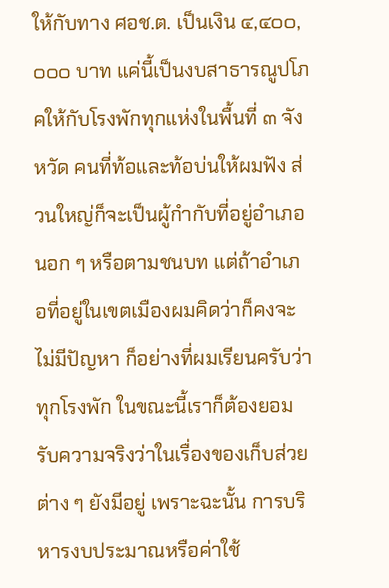ให้กับทาง ศอช.ต. เป็นเงิน ๔,๔๐๐,๐๐๐ บาท แค่นี้เป็นงบสาธารณูปโภคให้กับโรงพักทุกแห่งในพื้นที่ ๓ จังหวัด คนที่ท้อและท้อบ่นให้ผมฟัง ส่วนใหญ่ก็จะเป็นผู้กํากับที่อยู่อําเภอนอก ๆ หรือตามชนบท แต่ถ้าอําเภอที่อยู่ในเขตเมืองผมคิดว่าก็คงจะไม่มีปัญหา ก็อย่างที่ผมเรียนครับว่าทุกโรงพัก ในขณะนี้เราก็ต้องยอมรับความจริงว่าในเรื่องของเก็บส่วยต่าง ๆ ยังมีอยู่ เพราะฉะนั้น การบริหารงบประมาณหรือค่าใช้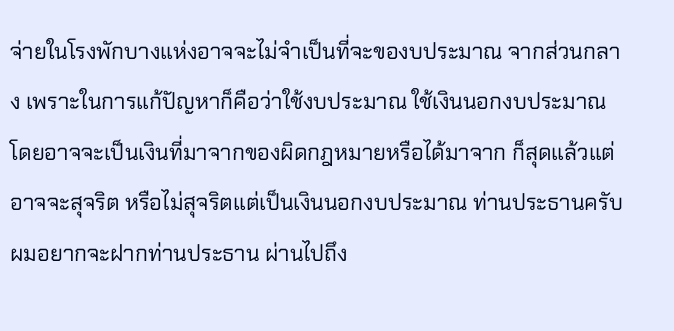จ่ายในโรงพักบางแห่งอาจจะไม่จําเป็นที่จะของบประมาณ จากส่วนกลาง เพราะในการแก้ปัญหาก็คือว่าใช้งบประมาณ ใช้เงินนอกงบประมาณ โดยอาจจะเป็นเงินที่มาจากของผิดกฎหมายหรือได้มาจาก ก็สุดแล้วแต่ อาจจะสุจริต หรือไม่สุจริตแต่เป็นเงินนอกงบประมาณ ท่านประธานครับผมอยากจะฝากท่านประธาน ผ่านไปถึง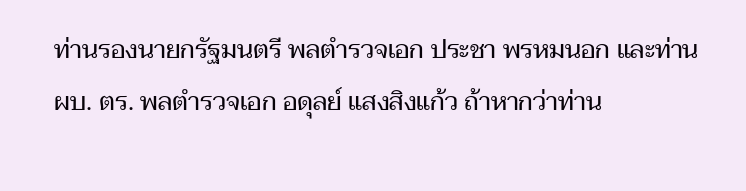ท่านรองนายกรัฐมนตรี พลตํารวจเอก ประชา พรหมนอก และท่าน ผบ. ตร. พลตํารวจเอก อดุลย์ แสงสิงแก้ว ถ้าหากว่าท่าน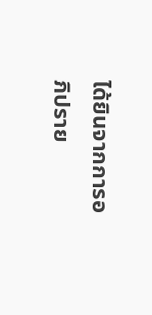ได้ยินจากการอภิปราย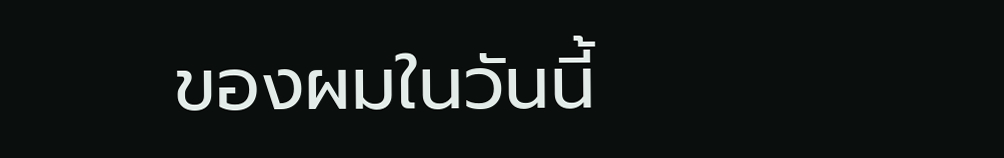ของผมในวันนี้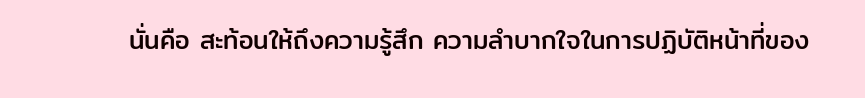นั่นคือ สะท้อนให้ถึงความรู้สึก ความลําบากใจในการปฏิบัติหน้าที่ของ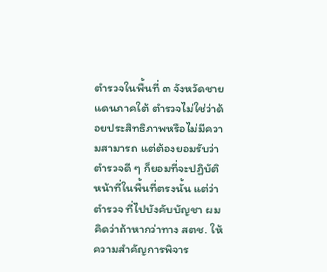ตํารวจในพื้นที่ ๓ จังหวัดชายแดนภาคใต้ ตํารวจไม่ใช่ว่าด้อยประสิทธิภาพหรือไม่มีความสามารถ แต่ต้องยอมรับว่าตํารวจดี ๆ ก็ยอมที่จะปฏิบัติหน้าที่ในพื้นที่ตรงนั้น แต่ว่าตํารวจ ที่ไปบังคับบัญชา ผมคิดว่าถ้าหากว่าทาง สตช. ให้ความสําคัญการพิจาร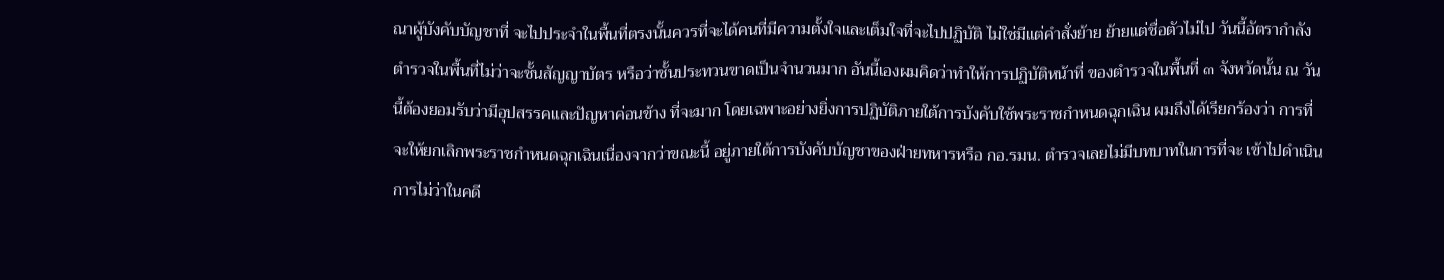ณาผู้บังคับบัญชาที่ จะไปประจําในพื้นที่ตรงนั้นควรที่จะได้คนที่มีความตั้งใจและเต็มใจที่จะไปปฏิบัติ ไม่ใช่มีแต่คําสั่งย้าย ย้ายแต่ชื่อตัวไม่ไป วันนี้อัตรากําลังตํารวจในพื้นที่ไม่ว่าจะชั้นสัญญาบัตร หรือว่าชั้นประทวนขาดเป็นจํานวนมาก อันนี้เองผมคิดว่าทําให้การปฏิบัติหน้าที่ ของตํารวจในพื้นที่ ๓ จังหวัดนั้น ณ วันนี้ต้องยอมรับว่ามีอุปสรรคและปัญหาค่อนข้าง ที่จะมาก โดยเฉพาะอย่างยิ่งการปฏิบัติภายใต้การบังคับใช้พระราชกําหนดฉุกเฉิน ผมถึงได้เรียกร้องว่า การที่จะให้ยกเลิกพระราชกําหนดฉุกเฉินเนื่องจากว่าขณะนี้ อยู่ภายใต้การบังคับบัญชาของฝ่ายทหารหรือ กอ.รมน. ตํารวจเลยไม่มีบทบาทในการที่จะ เข้าไปดําเนินการไม่ว่าในคดี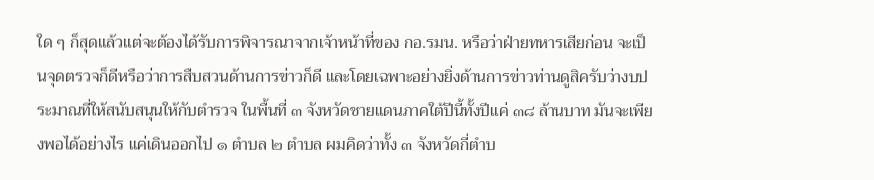ใด ๆ ก็สุดแล้วแต่จะต้องได้รับการพิจารณาจากเจ้าหน้าที่ของ กอ.รมน. หรือว่าฝ่ายทหารเสียก่อน จะเป็นจุดตรวจก็ดีหรือว่าการสืบสวนด้านการข่าวก็ดี และโดยเฉพาะอย่างยิ่งด้านการข่าวท่านดูสิครับว่างบประมาณที่ให้สนับสนุนให้กับตํารวจ ในพื้นที่ ๓ จังหวัดชายแดนภาคใต้ปีนี้ทั้งปีแค่ ๓๘ ล้านบาท มันจะเพียงพอได้อย่างไร แค่เดินออกไป ๑ ตําบล ๒ ตําบล ผมคิดว่าทั้ง ๓ จังหวัดกี่ตําบ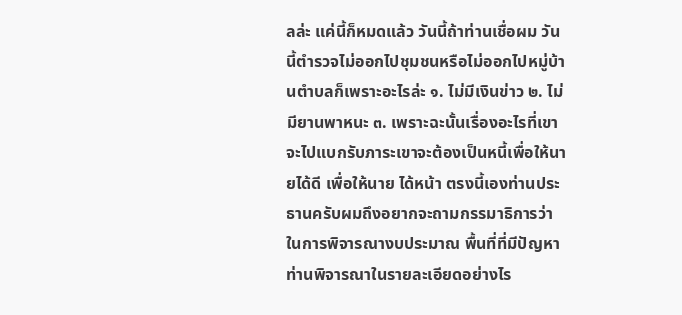ลล่ะ แค่นี้ก็หมดแล้ว วันนี้ถ้าท่านเชื่อผม วันนี้ตํารวจไม่ออกไปชุมชนหรือไม่ออกไปหมู่บ้านตําบลก็เพราะอะไรล่ะ ๑. ไม่มีเงินข่าว ๒. ไม่มียานพาหนะ ๓. เพราะฉะนั้นเรื่องอะไรที่เขาจะไปแบกรับภาระเขาจะต้องเป็นหนี้เพื่อให้นายได้ดี เพื่อให้นาย ได้หน้า ตรงนี้เองท่านประธานครับผมถึงอยากจะถามกรรมาธิการว่า ในการพิจารณางบประมาณ พื้นที่ที่มีปัญหาท่านพิจารณาในรายละเอียดอย่างไร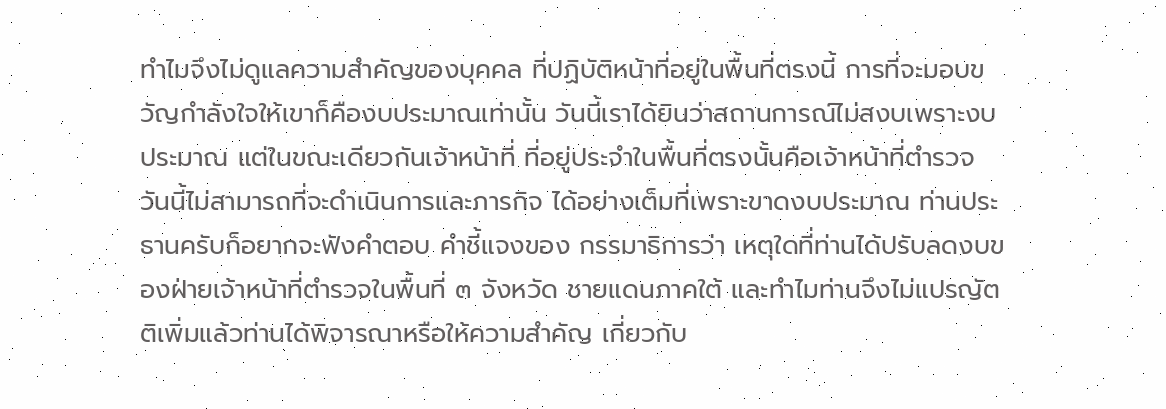ทําไมจึงไม่ดูแลความสําคัญของบุคคล ที่ปฏิบัติหน้าที่อยู่ในพื้นที่ตรงนี้ การที่จะมอบขวัญกําลังใจให้เขาก็คืองบประมาณเท่านั้น วันนี้เราได้ยินว่าสถานการณ์ไม่สงบเพราะงบประมาณ แต่ในขณะเดียวกันเจ้าหน้าที่ ที่อยู่ประจําในพื้นที่ตรงนั้นคือเจ้าหน้าที่ตํารวจ วันนี้ไม่สามารถที่จะดําเนินการและภารกิจ ได้อย่างเต็มที่เพราะขาดงบประมาณ ท่านประธานครับก็อยากจะฟังคําตอบ คําชี้แจงของ กรรมาธิการว่า เหตุใดที่ท่านได้ปรับลดงบของฝ่ายเจ้าหน้าที่ตํารวจในพื้นที่ ๓ จังหวัด ชายแดนภาคใต้ และทําไมท่านจึงไม่แปรญัตติเพิ่มแล้วท่านได้พิจารณาหรือให้ความสําคัญ เกี่ยวกับ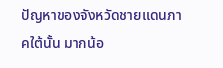ปัญหาของจังหวัดชายแดนภาคใต้นั้น มากน้อ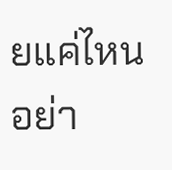ยแค่ไหนอย่า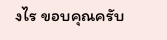งไร ขอบคุณครับ